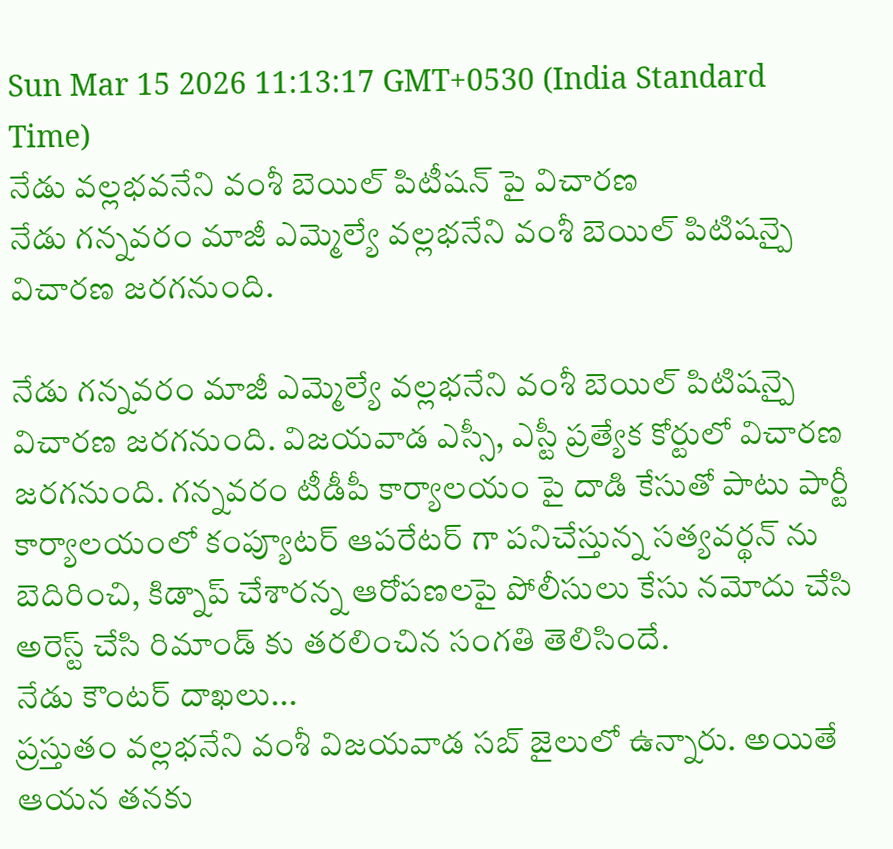Sun Mar 15 2026 11:13:17 GMT+0530 (India Standard Time)
నేడు వల్లభవనేని వంశీ బెయిల్ పిటీషన్ పై విచారణ
నేడు గన్నవరం మాజీ ఎమ్మెల్యే వల్లభనేని వంశీ బెయిల్ పిటిషన్పై విచారణ జరగనుంది.

నేడు గన్నవరం మాజీ ఎమ్మెల్యే వల్లభనేని వంశీ బెయిల్ పిటిషన్పై విచారణ జరగనుంది. విజయవాడ ఎస్సీ, ఎస్టీ ప్రత్యేక కోర్టులో విచారణ జరగనుంది. గన్నవరం టీడీపీ కార్యాలయం పై దాడి కేసుతో పాటు పార్టీ కార్యాలయంలో కంప్యూటర్ ఆపరేటర్ గా పనిచేస్తున్న సత్యవర్థన్ ను బెదిరించి, కిడ్నాప్ చేశారన్న ఆరోపణలపై పోలీసులు కేసు నమోదు చేసి అరెస్ట్ చేసి రిమాండ్ కు తరలించిన సంగతి తెలిసిందే.
నేడు కౌంటర్ దాఖలు...
ప్రస్తుతం వల్లభనేని వంశీ విజయవాడ సబ్ జైలులో ఉన్నారు. అయితే ఆయన తనకు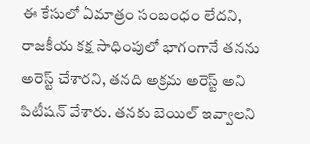ఈ కేసులో ఏమాత్రం సంబంధం లేదని, రాజకీయ కక్ష సాధింపులో భాగంగానే తనను అరెస్ట్ చేశారని, తనది అక్రమ అరెస్ట్ అని పిటీషన్ వేశారు. తనకు బెయిల్ ఇవ్వాలని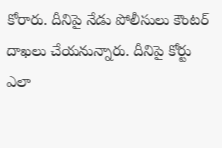కోరారు. దీనిపై నేడు పోలీసులు కౌంటర్ దాఖలు చేయనున్నారు. దీనిపై కోర్టు ఎలా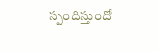స్పందిస్తుందో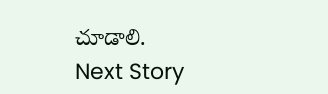చూడాలి.
Next Story